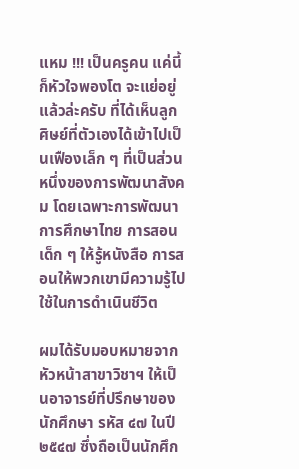แหม !!! เป็นครูคน แค่นี้ก็หัวใจพองโต จะแย่อยู่แล้วล่ะครับ ที่ได้เห็นลูกศิษย์ที่ตัวเองได้เข้าไปเป็นเฟืองเล็ก ๆ ที่เป็นส่วนหนึ่งของการพัฒนาสังคม โดยเฉพาะการพัฒนาการศึกษาไทย การสอนเด็ก ๆ ให้รู้หนังสือ การสอนให้พวกเขามีความรู้ไปใช้ในการดำเนินชีวิต

ผมได้รับมอบหมายจากหัวหน้าสาขาวิชาฯ ให้เป็นอาจารย์ที่ปรึกษาของนักศึกษา รหัส ๔๗ ในปี ๒๕๔๗ ซึ่งถือเป็นนักศึก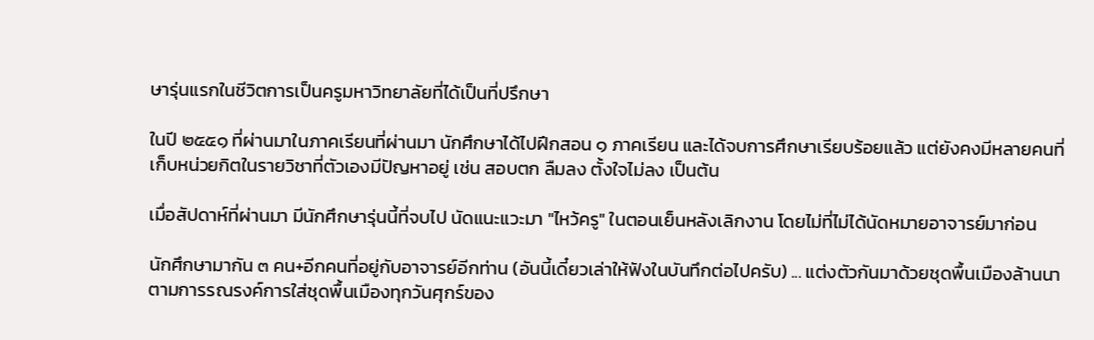ษารุ่นแรกในชีวิตการเป็นครูมหาวิทยาลัยที่ได้เป็นที่ปรึกษา

ในปี ๒๕๕๑ ที่ผ่านมาในภาคเรียนที่ผ่านมา นักศึกษาได้ไปฝึกสอน ๑ ภาคเรียน และได้จบการศึกษาเรียบร้อยแล้ว แต่ยังคงมีหลายคนที่เก็บหน่วยกิตในรายวิชาที่ตัวเองมีปัญหาอยู่ เช่น สอบตก ลืมลง ตั้งใจไม่ลง เป็นต้น

เมื่อสัปดาห์ที่ผ่านมา มีนักศึกษารุ่นนี้ที่จบไป นัดแนะแวะมา "ไหว้ครู" ในตอนเย็นหลังเลิกงาน โดยไม่ที่ไม่ได้นัดหมายอาจารย์มาก่อน

นักศึกษามากัน ๓ คน+อีกคนที่อยู่กับอาจารย์อีกท่าน (อันนี้เดี๋ยวเล่าให้ฟังในบันทึกต่อไปครับ) ... แต่งตัวกันมาด้วยชุดพื้นเมืองล้านนา ตามการรณรงค์การใส่ชุดพื้นเมืองทุกวันศุกร์ของ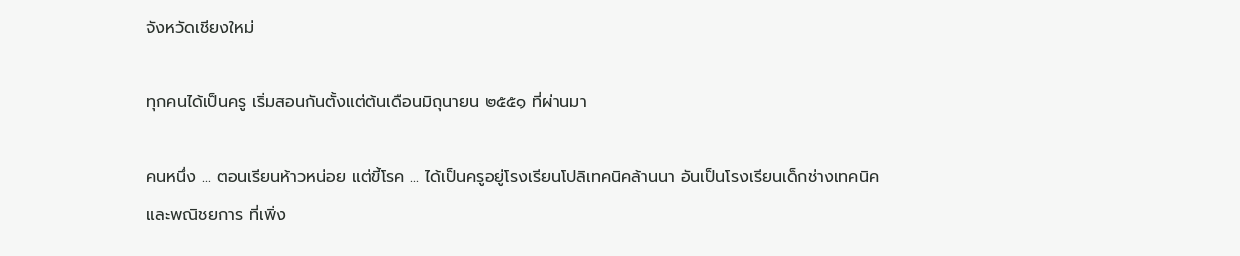จังหวัดเชียงใหม่

ทุกคนได้เป็นครู เริ่มสอนกันตั้งแต่ต้นเดือนมิถุนายน ๒๕๕๑ ที่ผ่านมา

คนหนึ่ง ... ตอนเรียนห้าวหน่อย แต่ขี้โรค ... ได้เป็นครูอยู่โรงเรียนโปลิเทคนิคล้านนา อันเป็นโรงเรียนเด็กช่างเทคนิคและพณิชยการ ที่เพิ่ง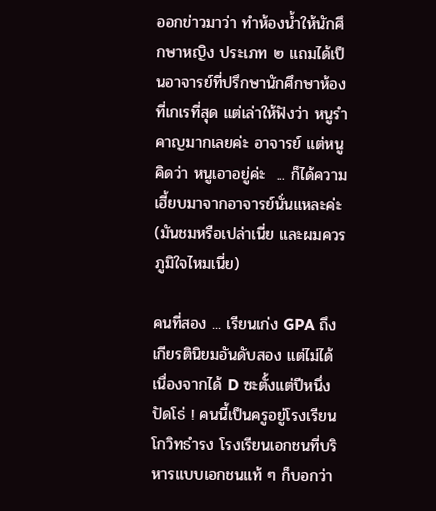ออกข่าวมาว่า ทำห้องน้ำให้นักศึกษาหญิง ประเภท ๒ แถมได้เป็นอาจารย์ที่ปรึกษานักศึกษาห้องที่เกเรที่สุด แต่เล่าให้ฟังว่า หนูรำคาญมากเลยค่ะ อาจารย์ แต่หนูคิดว่า หนูเอาอยู่ค่ะ  ... ก็ได้ความเฮี้ยบมาจากอาจารย์นั่นแหละค่ะ (มันชมหรือเปล่าเนี่ย และผมควรภูมิใจไหมเนี่ย)

คนที่สอง ... เรียนเก่ง GPA ถึงเกียรตินิยมอันดับสอง แต่ไม่ได้ เนื่องจากได้ D ซะตั้งแต่ปีหนึ่ง ปัดโธ่ ! คนนี้เป็นครูอยู่โรงเรียนโกวิทธำรง โรงเรียนเอกชนที่บริหารแบบเอกชนแท้ ๆ ก็บอกว่า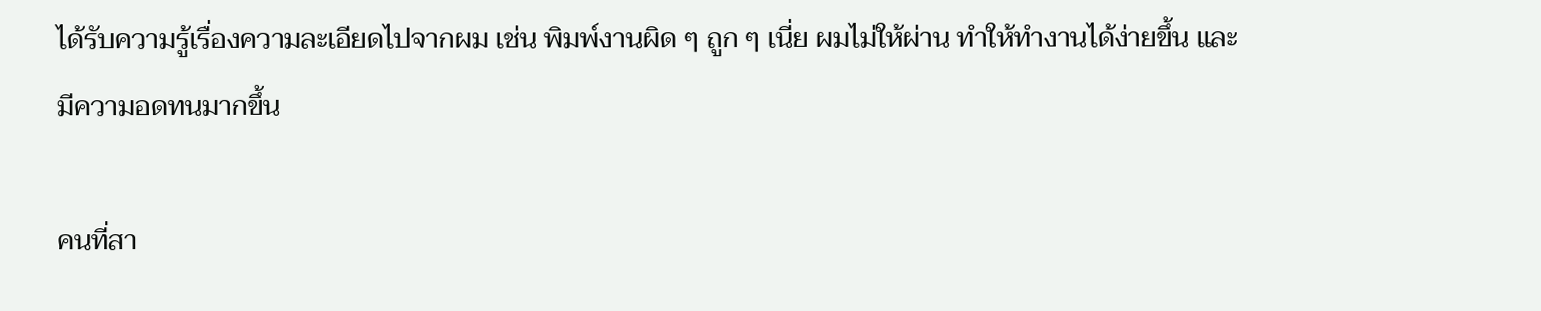ได้รับความรู้เรื่องความละเอียดไปจากผม เช่น พิมพ์งานผิด ๆ ถูก ๆ เนี่ย ผมไม่ให้ผ่าน ทำให้ทำงานได้ง่ายขึ้น และมีความอดทนมากขึ้น

คนที่สา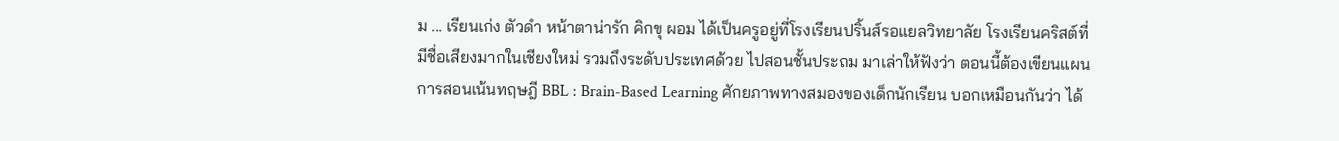ม ... เรียนเก่ง ตัวดำ หน้าตาน่ารัก คิกขุ ผอม ได้เป็นครูอยู่ที่โรงเรียนปริ้นส์รอแยลวิทยาลัย โรงเรียนคริสต์ที่มีชื่อเสียงมากในเชียงใหม่ รวมถึงระดับประเทศด้วย ไปสอนชั้นประถม มาเล่าให้ฟังว่า ตอนนี้ต้องเขียนแผนการสอนเน้นทฤษฎี BBL : Brain-Based Learning ศักยภาพทางสมองของเด็กนักเรียน บอกเหมือนกันว่า ได้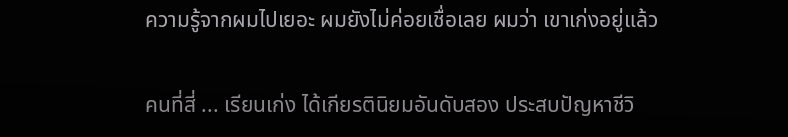ความรู้จากผมไปเยอะ ผมยังไม่ค่อยเชื่อเลย ผมว่า เขาเก่งอยู่แล้ว

คนที่สี่ ... เรียนเก่ง ได้เกียรตินิยมอันดับสอง ประสบปัญหาชีวิ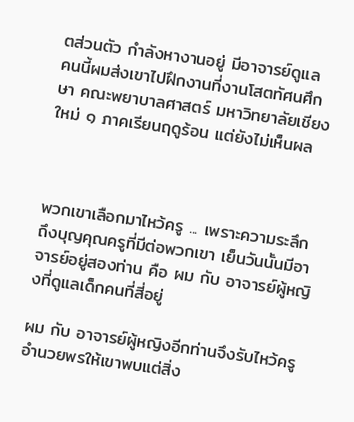ตส่วนตัว กำลังหางานอยู่ มีอาจารย์ดูแล  คนนี้ผมส่งเขาไปฝึกงานที่งานโสตทัศนศึกษา คณะพยาบาลศาสตร์ มหาวิทยาลัยเชียงใหม่ ๑ ภาคเรียนฤดูร้อน แต่ยังไม่เห็นผล



พวกเขาเลือกมาไหว้ครู ... เพราะความระลึกถึงบุญคุณครูที่มีต่อพวกเขา เย็นวันนั้นมีอาจารย์อยู่สองท่าน คือ ผม กับ อาจารย์ผู้หญิงที่ดูแลเด็กคนที่สี่อยู่

ผม กับ อาจารย์ผู้หญิงอีกท่านจึงรับไหว้ครู อำนวยพรให้เขาพบแต่สิ่ง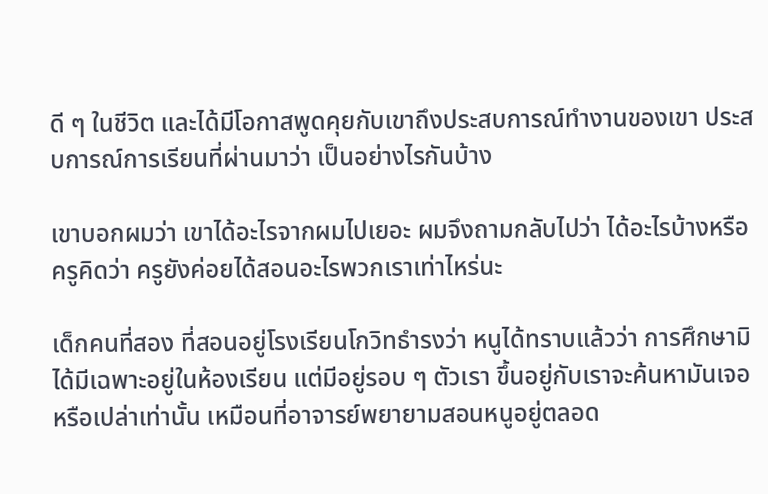ดี ๆ ในชีวิต และได้มีโอกาสพูดคุยกับเขาถึงประสบการณ์ทำงานของเขา ประสบการณ์การเรียนที่ผ่านมาว่า เป็นอย่างไรกันบ้าง

เขาบอกผมว่า เขาได้อะไรจากผมไปเยอะ ผมจึงถามกลับไปว่า ได้อะไรบ้างหรือ ครูคิดว่า ครูยังค่อยได้สอนอะไรพวกเราเท่าไหร่นะ

เด็กคนที่สอง ที่สอนอยู่โรงเรียนโกวิทธำรงว่า หนูได้ทราบแล้วว่า การศึกษามิได้มีเฉพาะอยู่ในห้องเรียน แต่มีอยู่รอบ ๆ ตัวเรา ขึ้นอยู่กับเราจะค้นหามันเจอหรือเปล่าเท่านั้น เหมือนที่อาจารย์พยายามสอนหนูอยู่ตลอด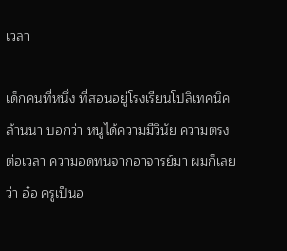เวลา

เด็กคนที่หนึ่ง ที่สอนอยู่โรงเรียนโปลิเทคนิคล้านนา บอกว่า หนูได้ความมีวินัย ความตรงต่อเวลา ความอดทนจากอาจารย์มา ผมก็เลยว่า อ๋อ ครูเป็นอ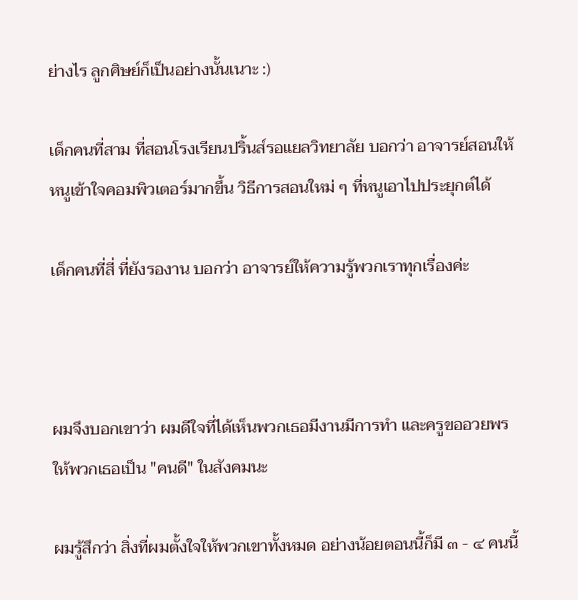ย่างไร ลูกศิษย์ก็เป็นอย่างนั้นเนาะ :)

เด็กคนที่สาม ที่สอนโรงเรียนปริ้นส์รอแยลวิทยาลัย บอกว่า อาจารย์สอนให้หนูเข้าใจคอมพิวเตอร์มากขึ้น วิธีการสอนใหม่ ๆ ที่หนูเอาไปประยุกต์ได้

เด็กคนที่สี่ ที่ยังรองาน บอกว่า อาจารย์ให้ความรู้พวกเราทุกเรื่องค่ะ



ผมจึงบอกเขาว่า ผมดีใจที่ได้เห็นพวกเธอมีงานมีการทำ และครูขออวยพรให้พวกเธอเป็น "คนดี" ในสังคมนะ

ผมรู้สึกว่า สิ่งที่ผมตั้งใจให้พวกเขาทั้งหมด อย่างน้อยตอนนี้ก็มี ๓ - ๔ คนนี้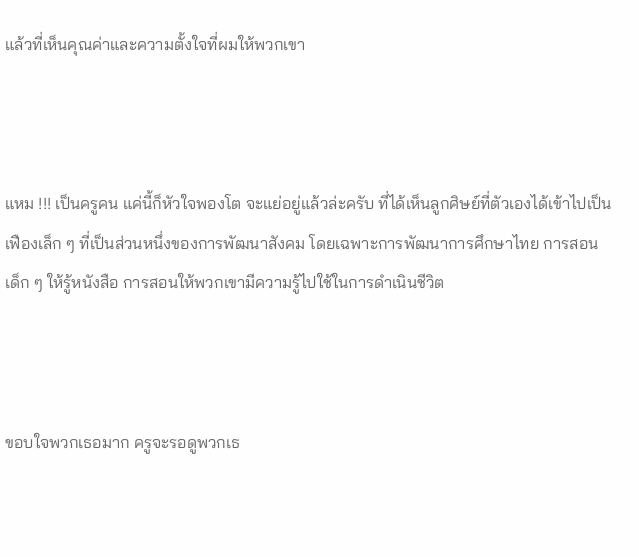แล้วที่เห็นคุณค่าและความตั้งใจที่ผมให้พวกเขา



แหม !!! เป็นครูคน แค่นี้ก็หัวใจพองโต จะแย่อยู่แล้วล่ะครับ ที่ได้เห็นลูกศิษย์ที่ตัวเองได้เข้าไปเป็นเฟืองเล็ก ๆ ที่เป็นส่วนหนึ่งของการพัฒนาสังคม โดยเฉพาะการพัฒนาการศึกษาไทย การสอนเด็ก ๆ ให้รู้หนังสือ การสอนให้พวกเขามีความรู้ไปใช้ในการดำเนินชีวิต



ขอบใจพวกเธอมาก ครูจะรอดูพวกเธ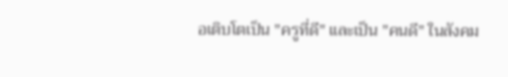อเติบโตเป็น "ครูที่ดี" และเป็น "คนดี" ในสังคม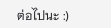ต่อไปนะ :)